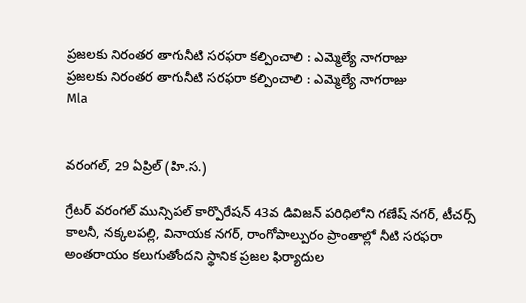ప్రజలకు నిరంతర తాగునీటి సరఫరా కల్పించాలి : ఎమ్మెల్యే నాగరాజు
ప్రజలకు నిరంతర తాగునీటి సరఫరా కల్పించాలి : ఎమ్మెల్యే నాగరాజు
Mla


వరంగల్, 29 ఏప్రిల్ (హి.స.)

గ్రేటర్ వరంగల్ మున్సిపల్ కార్పొరేషన్ 43వ డివిజన్ పరిధిలోని గణేష్ నగర్, టీచర్స్ కాలనీ, నక్కలపల్లి, వినాయక నగర్, రాంగోపాల్పురం ప్రాంతాల్లో నీటి సరఫరా అంతరాయం కలుగుతోందని స్థానిక ప్రజల ఫిర్యాదుల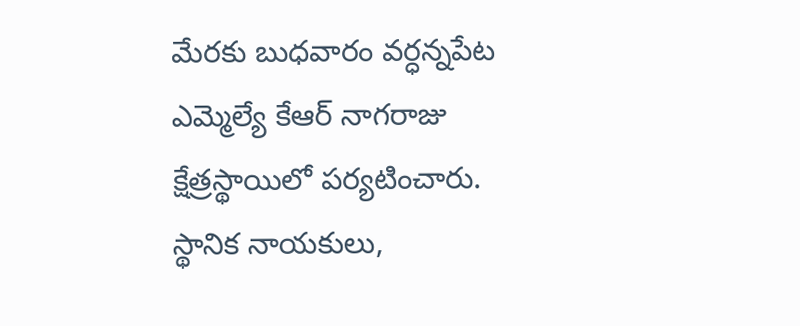మేరకు బుధవారం వర్ధన్నపేట ఎమ్మెల్యే కేఆర్ నాగరాజు క్షేత్రస్థాయిలో పర్యటించారు. స్థానిక నాయకులు,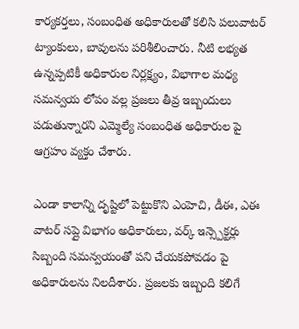కార్యకర్తలు, సంబంధిత అధికారులతో కలిసి పలువాటర్ ట్యాంకులు, బావులను పరిశీలించారు. నీటి లభ్యత ఉన్నప్పటికీ అధికారుల నిర్లక్ష్యం, విభాగాల మధ్య సమన్వయ లోపం వల్ల ప్రజలు తీవ్ర ఇబ్బందులు పడుతున్నారని ఎమ్మెల్యే సంబంధిత అధికారుల పై ఆగ్రహం వ్యక్తం చేశారు.

ఎండా కాలాన్ని దృష్టిలో పెట్టుకొని ఎంహెచి, డీఈ, ఎఈ వాటర్ సప్లై విభాగం అధికారులు, వర్క్ ఇన్స్పెక్టర్లు సిబ్బంది సమన్వయంతో పని చేయకపోవడం పై అధికారులను నిలదీశారు. ప్రజలకు ఇబ్బంది కలిగే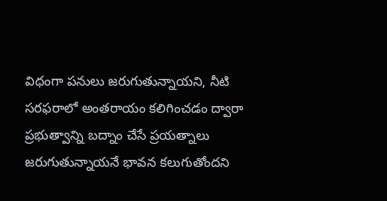విధంగా పనులు జరుగుతున్నాయని, నీటి సరఫరాలో అంతరాయం కలిగించడం ద్వారా ప్రభుత్వాన్ని బద్నాం చేసే ప్రయత్నాలు జరుగుతున్నాయనే భావన కలుగుతోందని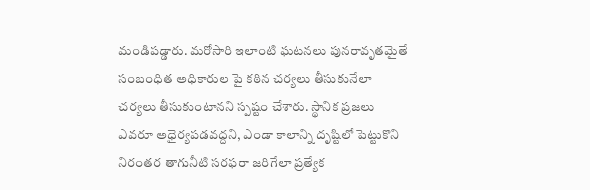మండిపడ్డారు. మరోసారి ఇలాంటి ఘటనలు పునరావృతమైతే సంబంధిత అధికారుల పై కఠిన చర్యలు తీసుకునేలా చర్యలు తీసుకుంటానని స్పష్టం చేశారు. స్థానిక ప్రజలు ఎవరూ అధైర్యపడవద్దని, ఎండా కాలాన్ని దృష్టిలో పెట్టుకొని నిరంతర తాగునీటి సరఫరా జరిగేలా ప్రత్యేక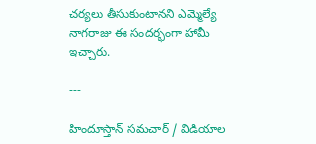చర్యలు తీసుకుంటానని ఎమ్మెల్యే నాగరాజు ఈ సందర్భంగా హామీ ఇచ్చారు.

---

హిందూస్తాన్ సమచార్ / విడియాల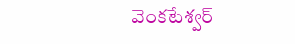వెంకటేశ్వర్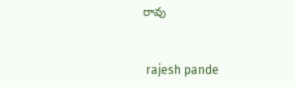రావు


 rajesh pande